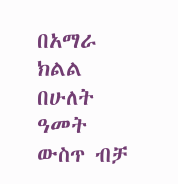በአማራ ክልል በሁለት ዓመት ውስጥ ብቻ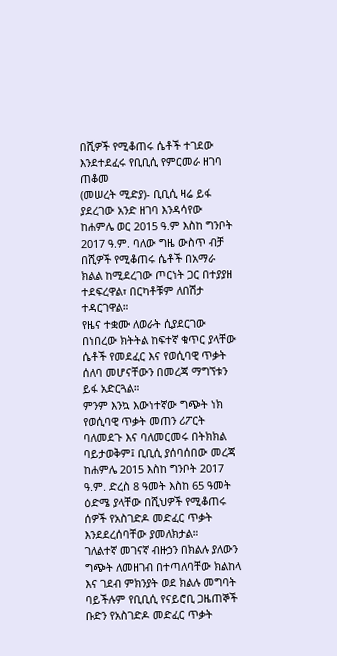በሺዎች የሚቆጠሩ ሴቶች ተገደው እንደተደፈሩ የቢቢሲ የምርመራ ዘገባ ጠቆመ
(መሠረት ሚድያ)- ቢቢሲ ዛሬ ይፋ ያደረገው አንድ ዘገባ እንዳሳየው ከሐምሌ ወር 2015 ዓ.ም እስከ ግንቦት 2017 ዓ.ም. ባለው ግዜ ውስጥ ብቻ በሺዎች የሚቆጠሩ ሴቶች በአማራ ክልል ከሚደረገው ጦርነት ጋር በተያያዘ ተደፍረዋል፣ በርካቶቹም ለበሽታ ተዳርገዋል።
የዜና ተቋሙ ለወራት ሲያደርገው በነበረው ክትትል ከፍተኛ ቁጥር ያላቸው ሴቶች የመደፈር እና የወሲባዊ ጥቃት ሰለባ መሆናቸውን በመረጃ ማግኘቱን ይፋ አድርጓል።
ምንም እንኳ እውነተኛው ግጭት ነክ የወሲባዊ ጥቃት መጠን ሪፖርት ባለመደጉ እና ባለመርመሩ በትክክል ባይታወቅም፤ ቢቢሲ ያሰባሰበው መረጃ ከሐምሌ 2015 እስከ ግንቦት 2017 ዓ.ም. ድረስ 8 ዓመት እስከ 65 ዓመት ዕድሜ ያላቸው በሺህዎች የሚቆጠሩ ሰዎች የአስገድዶ መድፈር ጥቃት እንደደረሰባቸው ያመለክታል።
ገለልተኛ መገናኛ ብዙኃን በክልሉ ያለውን ግጭት ለመዘገብ በተጣለባቸው ክልከላ እና ገደብ ምክንያት ወደ ክልሉ መግባት ባይችሉም የቢቢሲ የናይሮቢ ጋዜጠኞች ቡድን የአስገድዶ መድፈር ጥቃት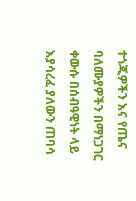ተጎጂዎችን እና የጤና ባለሙያዎችን በማነጋገር ቀውሱ በሰብዓዊነት ላይ እያሳረፈ ያለውን ጠባሳ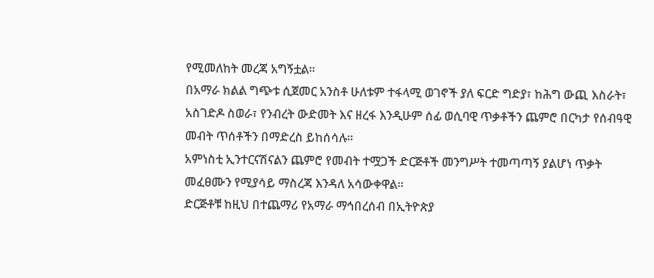የሚመለከት መረጃ አግኝቷል።
በአማራ ክልል ግጭቱ ሲጀመር አንስቶ ሁለቱም ተፋላሚ ወገኖች ያለ ፍርድ ግድያ፣ ከሕግ ውጪ እስራት፣ አስገድዶ ስወራ፣ የንብረት ውድመት እና ዘረፋ እንዲሁም ሰፊ ወሲባዊ ጥቃቶችን ጨምሮ በርካታ የሰብዓዊ መብት ጥሰቶችን በማድረስ ይከሰሳሉ።
አምነስቲ ኢንተርናሽናልን ጨምሮ የመብት ተሟጋች ድርጅቶች መንግሥት ተመጣጣኝ ያልሆነ ጥቃት መፈፀሙን የሚያሳይ ማስረጃ እንዳለ አሳውቀዋል።
ድርጅቶቹ ከዚህ በተጨማሪ የአማራ ማኅበረሰብ በኢትዮጵያ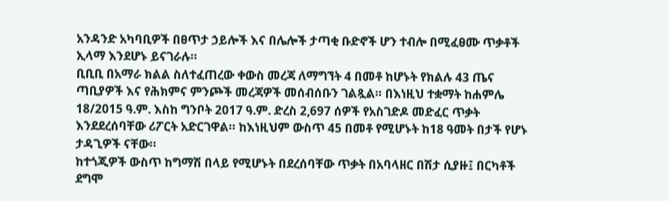አንዳንድ አካባቢዎች በፀጥታ ኃይሎች እና በሌሎች ታጣቂ ቡድኖች ሆን ተብሎ በሚፈፀሙ ጥቃቶች ኢላማ እንደሆኑ ይናገራሉ።
ቢቢቢ በአማራ ክልል ስለተፈጠረው ቀውስ መረጃ ለማግኘት 4 በመቶ ከሆኑት የክልሉ 43 ጤና ጣቢያዎች እና የሕክምና ምንጮች መረጃዎች መሰብሰቡን ገልጿል። በእነዚህ ተቋማት ከሐምሌ 18/2015 ዓ.ም. እስከ ግንቦት 2017 ዓ.ም. ድረስ 2,697 ሰዎች የአስገድዶ መድፈር ጥቃት እንደደረሰባቸው ሪፖርት አድርገዋል። ከእነዚህም ውስጥ 45 በመቶ የሚሆኑት ከ18 ዓመት በታች የሆኑ ታዳጊዎች ናቸው።
ከተጎጂዎች ውስጥ ከግማሽ በላይ የሚሆኑት በደረሰባቸው ጥቃት በአባላዘር በሽታ ሲያዙ፤ በርካቶች ደግሞ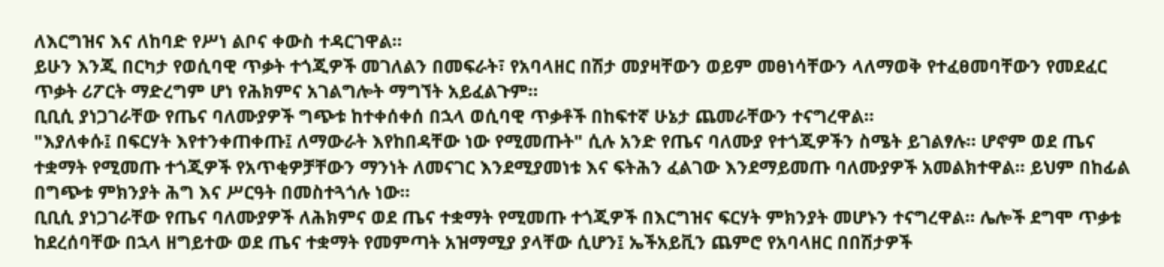ለእርግዝና እና ለከባድ የሥነ ልቦና ቀውስ ተዳርገዋል።
ይሁን እንጂ በርካታ የወሲባዊ ጥቃት ተጎጂዎች መገለልን በመፍራት፣ የአባላዘር በሽታ መያዛቸውን ወይም መፀነሳቸውን ላለማወቅ የተፈፀመባቸውን የመደፈር ጥቃት ሪፖርት ማድረግም ሆነ የሕክምና አገልግሎት ማግኘት አይፈልጉም።
ቢቢሲ ያነጋገራቸው የጤና ባለሙያዎች ግጭቱ ከተቀሰቀሰ በኋላ ወሲባዊ ጥቃቶች በከፍተኛ ሁኔታ ጨመራቸውን ተናግረዋል።
"እያለቀሱ፤ በፍርሃት እየተንቀጠቀጡ፤ ለማውራት እየከበዳቸው ነው የሚመጡት" ሲሉ አንድ የጤና ባለሙያ የተጎጂዎችን ስሜት ይገልፃሉ። ሆኖም ወደ ጤና ተቋማት የሚመጡ ተጎጂዎች የአጥቂዎቻቸውን ማንነት ለመናገር እንደሚያመነቱ እና ፍትሕን ፈልገው እንደማይመጡ ባለሙያዎች አመልክተዋል። ይህም በከፊል በግጭቱ ምክንያት ሕግ እና ሥርዓት በመስተጓጎሉ ነው።
ቢቢሲ ያነጋገራቸው የጤና ባለሙያዎች ለሕክምና ወደ ጤና ተቋማት የሚመጡ ተጎጂዎች በእርግዝና ፍርሃት ምክንያት መሆኑን ተናግረዋል። ሌሎች ደግሞ ጥቃቱ ከደረሰባቸው በኋላ ዘግይተው ወደ ጤና ተቋማት የመምጣት አዝማሚያ ያላቸው ሲሆን፤ ኤችአይቪን ጨምሮ የአባላዘር በበሽታዎች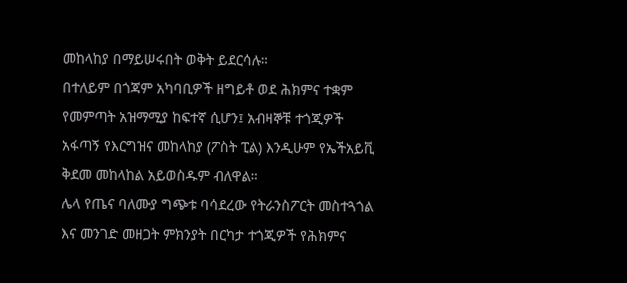መከላከያ በማይሠሩበት ወቅት ይደርሳሉ።
በተለይም በጎጃም አካባቢዎች ዘግይቶ ወደ ሕክምና ተቋም የመምጣት አዝማሚያ ከፍተኛ ሲሆን፤ አብዛኞቹ ተጎጂዎች አፋጣኝ የእርግዝና መከላከያ (ፖስት ፒል) እንዲሁም የኤችአይቪ ቅደመ መከላከል አይወስዱም ብለዋል።
ሌላ የጤና ባለሙያ ግጭቱ ባሳደረው የትራንስፖርት መስተጓጎል እና መንገድ መዘጋት ምክንያት በርካታ ተጎጂዎች የሕክምና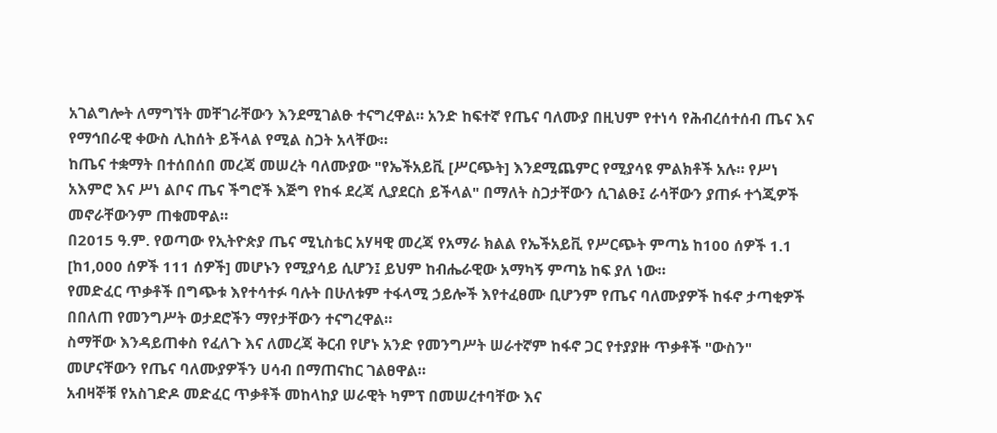አገልግሎት ለማግኘት መቸገራቸውን እንደሚገልፁ ተናግረዋል። አንድ ከፍተኛ የጤና ባለሙያ በዚህም የተነሳ የሕብረሰተሰብ ጤና እና የማኅበራዊ ቀውስ ሊከሰት ይችላል የሚል ስጋት አላቸው።
ከጤና ተቋማት በተሰበሰበ መረጃ መሠረት ባለሙያው "የኤችአይቪ [ሥርጭት] እንደሚጨምር የሚያሳዩ ምልክቶች አሉ። የሥነ አእምሮ እና ሥነ ልቦና ጤና ችግሮች እጅግ የከፋ ደረጃ ሊያደርስ ይችላል" በማለት ስጋታቸውን ሲገልፁ፤ ራሳቸውን ያጠፉ ተጎጂዎች መኖራቸውንም ጠቁመዋል።
በ2015 ዓ.ም. የወጣው የኢትዮጵያ ጤና ሚኒስቴር አሃዛዊ መረጃ የአማራ ክልል የኤችአይቪ የሥርጭት ምጣኔ ከ100 ሰዎች 1.1 [ከ1,000 ሰዎች 111 ሰዎች] መሆኑን የሚያሳይ ሲሆን፤ ይህም ከብሔራዊው አማካኝ ምጣኔ ከፍ ያለ ነው።
የመድፈር ጥቃቶች በግጭቱ እየተሳተፉ ባሉት በሁለቱም ተፋላሚ ኃይሎች እየተፈፀሙ ቢሆንም የጤና ባለሙያዎች ከፋኖ ታጣቂዎች በበለጠ የመንግሥት ወታደሮችን ማየታቸውን ተናግረዋል።
ስማቸው እንዳይጠቀስ የፈለጉ እና ለመረጃ ቅርብ የሆኑ አንድ የመንግሥት ሠራተኛም ከፋኖ ጋር የተያያዙ ጥቃቶች "ውስን" መሆናቸውን የጤና ባለሙያዎችን ሀሳብ በማጠናከር ገልፀዋል።
አብዛኞቹ የአስገድዶ መድፈር ጥቃቶች መከላከያ ሠራዊት ካምፕ በመሠረተባቸው እና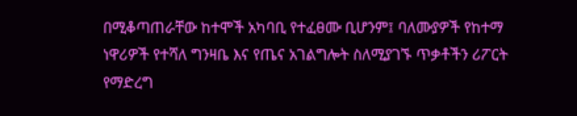በሚቆጣጠራቸው ከተሞች አካባቢ የተፈፀሙ ቢሆንም፤ ባለሙያዎች የከተማ ነዋሪዎች የተሻለ ግንዛቤ እና የጤና አገልግሎት ስለሚያገኙ ጥቃቶችን ሪፖርት የማድረግ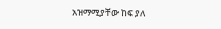አዝማሚያቸው ከፍ ያለ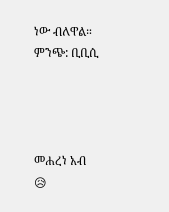ነው ብለዋል።
ምንጭ: ቢቢሲ




መሐረነ አብ
😥